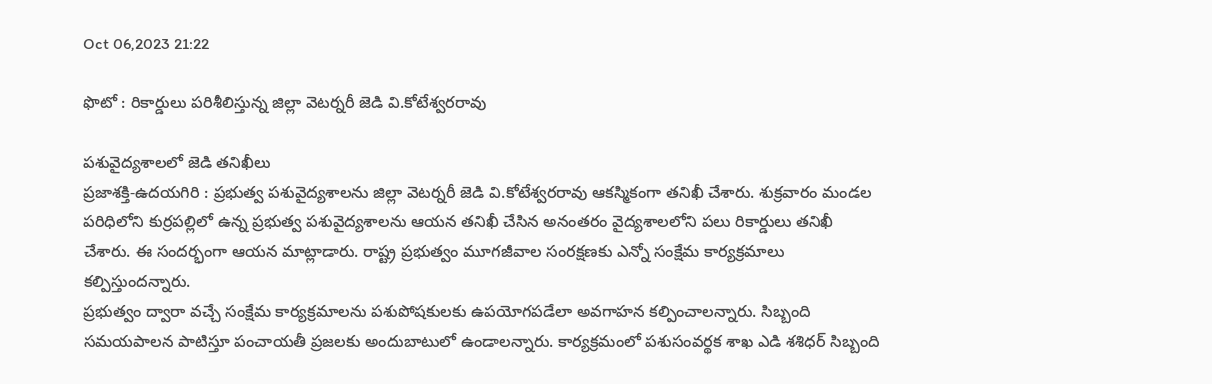Oct 06,2023 21:22

ఫొటో : రికార్డులు పరిశీలిస్తున్న జిల్లా వెటర్నరీ జెడి వి.కోటేశ్వరరావు

పశువైద్యశాలలో జెడి తనిఖీలు
ప్రజాశక్తి-ఉదయగిరి : ప్రభుత్వ పశువైద్యశాలను జిల్లా వెటర్నరీ జెడి వి.కోటేశ్వరరావు ఆకస్మికంగా తనిఖీ చేశారు. శుక్రవారం మండల పరిధిలోని కుర్రపల్లిలో ఉన్న ప్రభుత్వ పశువైద్యశాలను ఆయన తనిఖీ చేసిన అనంతరం వైద్యశాలలోని పలు రికార్డులు తనిఖీ చేశారు. ఈ సందర్భంగా ఆయన మాట్లాడారు. రాష్ట్ర ప్రభుత్వం మూగజీవాల సంరక్షణకు ఎన్నో సంక్షేమ కార్యక్రమాలు కల్పిస్తుందన్నారు.
ప్రభుత్వం ద్వారా వచ్చే సంక్షేమ కార్యక్రమాలను పశుపోషకులకు ఉపయోగపడేలా అవగాహన కల్పించాలన్నారు. సిబ్బంది సమయపాలన పాటిస్తూ పంచాయతీ ప్రజలకు అందుబాటులో ఉండాలన్నారు. కార్యక్రమంలో పశుసంవర్థక శాఖ ఎడి శశిధర్‌ సిబ్బంది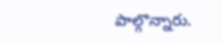పాల్గొన్నారు.